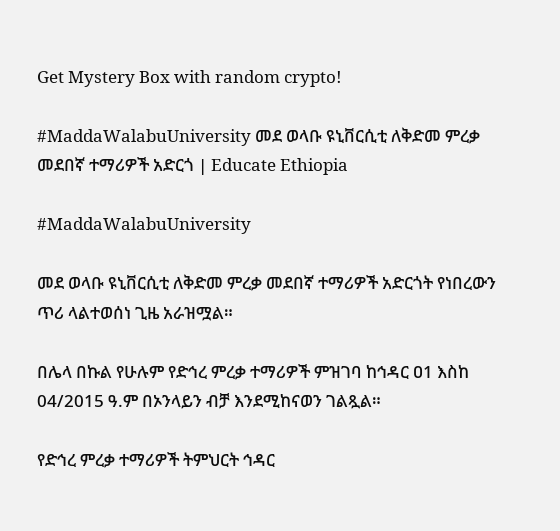Get Mystery Box with random crypto!

#MaddaWalabuUniversity መደ ወላቡ ዩኒቨርሲቲ ለቅድመ ምረቃ መደበኛ ተማሪዎች አድርጎ | Educate Ethiopia

#MaddaWalabuUniversity

መደ ወላቡ ዩኒቨርሲቲ ለቅድመ ምረቃ መደበኛ ተማሪዎች አድርጎት የነበረውን ጥሪ ላልተወሰነ ጊዜ አራዝሟል።

በሌላ በኩል የሁሉም የድኅረ ምረቃ ተማሪዎች ምዝገባ ከኅዳር ዐ1 እስከ 04/2015 ዓ.ም በኦንላይን ብቻ እንደሚከናወን ገልጿል።

የድኅረ ምረቃ ተማሪዎች ትምህርት ኅዳር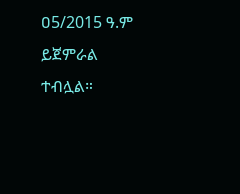ዐ5/2015 ዓ.ም ይጀምራል ተብሏል።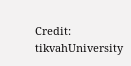Credit: tikvahUniversity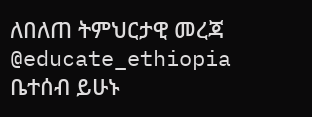ለበለጠ ትምህርታዊ መረጃ @educate_ethiopia ቤተሰብ ይሁኑ